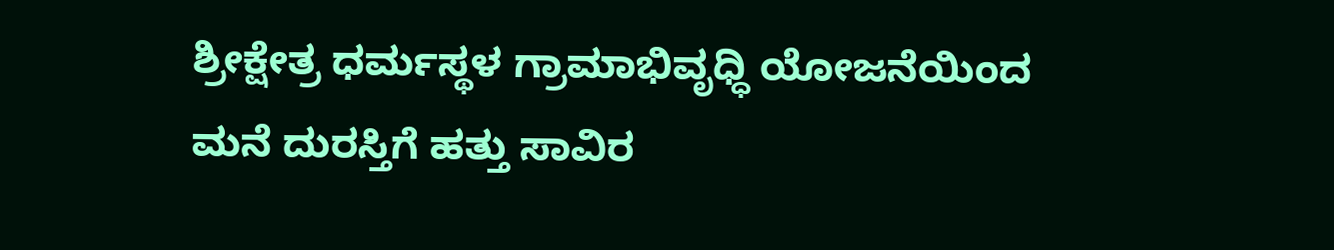ಶ್ರೀಕ್ಷೇತ್ರ ಧರ್ಮಸ್ಥಳ ಗ್ರಾಮಾಭಿವೃಧ್ಧಿ ಯೋಜನೆಯಿಂದ ಮನೆ ದುರಸ್ತಿಗೆ ಹತ್ತು ಸಾವಿರ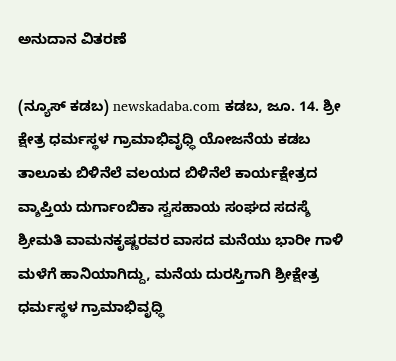ಅನುದಾನ ವಿತರಣೆ

(ನ್ಯೂಸ್ ಕಡಬ) newskadaba.com ಕಡಬ, ಜೂ. 14. ಶ್ರೀ ಕ್ಷೇತ್ರ ಧರ್ಮಸ್ಥಳ ಗ್ರಾಮಾಭಿವೃಧ್ಧಿ ಯೋಜನೆಯ ಕಡಬ ತಾಲೂಕು ಬಿಳಿನೆಲೆ ವಲಯದ ಬಿಳಿನೆಲೆ ಕಾರ್ಯಕ್ಷೇತ್ರದ ವ್ಶಾಪ್ತಿಯ ದುರ್ಗಾಂಬಿಕಾ ಸ್ವಸಹಾಯ ಸಂಘದ ಸದಸ್ಶೆ ಶ್ರೀಮತಿ ವಾಮನಕೃಷ್ಣರವರ ವಾಸದ ಮನೆಯು ಭಾರೀ ಗಾಳಿ ಮಳೆಗೆ ಹಾನಿಯಾಗಿದ್ದು, ಮನೆಯ ದುರಸ್ತಿಗಾಗಿ ಶ್ರೀಕ್ಷೇತ್ರ ಧರ್ಮಸ್ಥಳ ಗ್ರಾಮಾಭಿವೃಧ್ಧಿ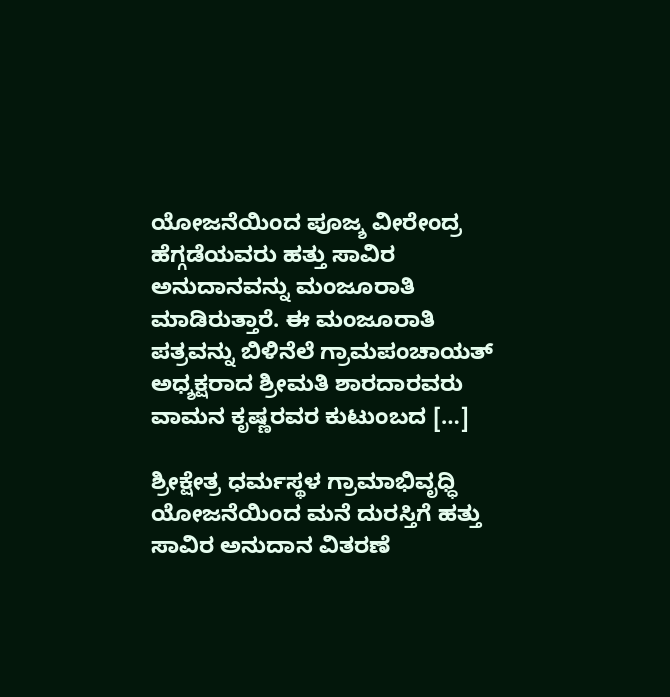ಯೋಜನೆಯಿಂದ ಪೂಜ್ಶ ವೀರೇಂದ್ರ ಹೆಗ್ಗಡೆಯವರು ಹತ್ತು ಸಾವಿರ ಅನುದಾನವನ್ನು ಮಂಜೂರಾತಿ ಮಾಡಿರುತ್ತಾರೆ. ಈ ಮಂಜೂರಾತಿ ಪತ್ರವನ್ನು ಬಿಳಿನೆಲೆ ಗ್ರಾಮಪಂಚಾಯತ್ ಅಧ್ಶಕ್ಷರಾದ ಶ್ರೀಮತಿ ಶಾರದಾರವರು ವಾಮನ ಕೃಷ್ಣರವರ ಕುಟುಂಬದ […]

ಶ್ರೀಕ್ಷೇತ್ರ ಧರ್ಮಸ್ಥಳ ಗ್ರಾಮಾಭಿವೃಧ್ಧಿ ಯೋಜನೆಯಿಂದ ಮನೆ ದುರಸ್ತಿಗೆ ಹತ್ತು ಸಾವಿರ ಅನುದಾನ ವಿತರಣೆ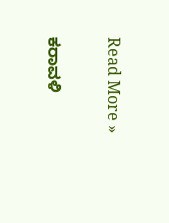Read More »

ಕರಾವಳಿ